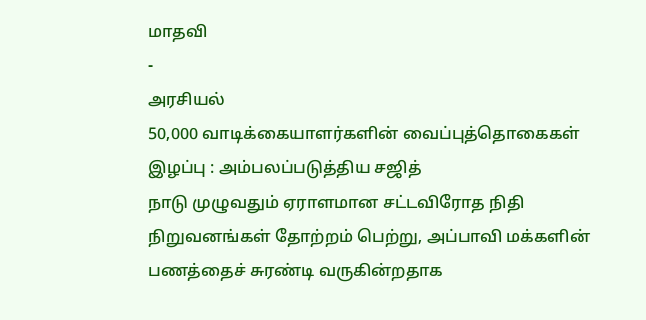மாதவி
-
அரசியல்
50,000 வாடிக்கையாளர்களின் வைப்புத்தொகைகள் இழப்பு : அம்பலப்படுத்திய சஜித்
நாடு முழுவதும் ஏராளமான சட்டவிரோத நிதி நிறுவனங்கள் தோற்றம் பெற்று, அப்பாவி மக்களின் பணத்தைச் சுரண்டி வருகின்றதாக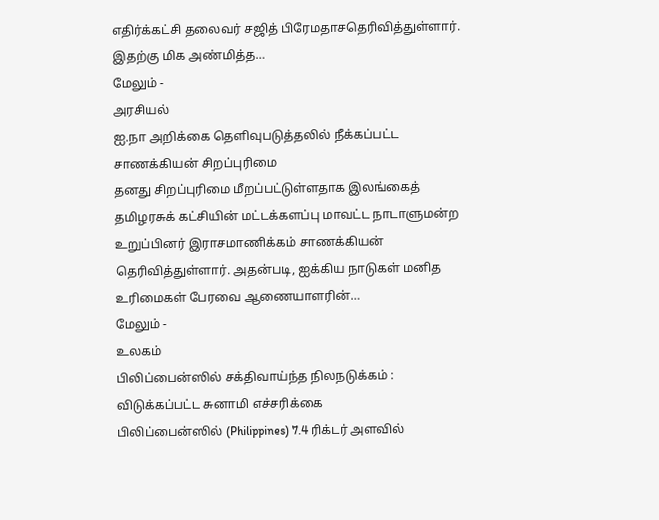எதிர்க்கட்சி தலைவர் சஜித் பிரேமதாசதெரிவித்துள்ளார். இதற்கு மிக அண்மித்த…
மேலும் -
அரசியல்
ஐ.நா அறிக்கை தெளிவுபடுத்தலில் நீக்கப்பட்ட சாணக்கியன் சிறப்புரிமை
தனது சிறப்புரிமை மீறப்பட்டுள்ளதாக இலங்கைத் தமிழரசுக் கட்சியின் மட்டக்களப்பு மாவட்ட நாடாளுமன்ற உறுப்பினர் இராசமாணிக்கம் சாணக்கியன் தெரிவித்துள்ளார். அதன்படி, ஐக்கிய நாடுகள் மனித உரிமைகள் பேரவை ஆணையாளரின்…
மேலும் -
உலகம்
பிலிப்பைன்ஸில் சக்திவாய்ந்த நிலநடுக்கம் : விடுக்கப்பட்ட சுனாமி எச்சரிக்கை
பிலிப்பைன்ஸில் (Philippines) 7.4 ரிக்டர் அளவில்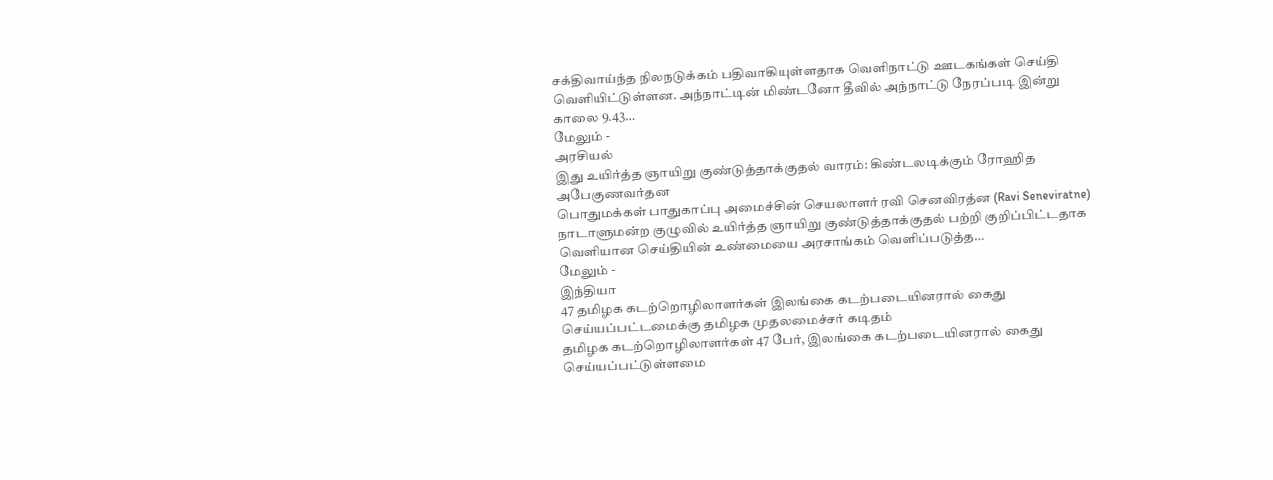சக்திவாய்ந்த நிலநடுக்கம் பதிவாகியுள்ளதாக வெளிநாட்டு ஊடகங்கள் செய்தி வெளியிட்டுள்ளன. அந்நாட்டின் மிண்டனோ தீவில் அந்நாட்டு நேரப்படி இன்று காலை 9.43…
மேலும் -
அரசியல்
இது உயிர்த்த ஞாயிறு குண்டுத்தாக்குதல் வாரம்: கிண்டலடிக்கும் ரோஹித அபேகுணவர்தன
பொதுமக்கள் பாதுகாப்பு அமைச்சின் செயலாளர் ரவி செனவிரத்ன (Ravi Seneviratne) நாடாளுமன்ற குழுவில் உயிர்த்த ஞாயிறு குண்டுத்தாக்குதல் பற்றி குறிப்பிட்டதாக வெளியான செய்தியின் உண்மையை அரசாங்கம் வெளிப்படுத்த…
மேலும் -
இந்தியா
47 தமிழக கடற்றொழிலாளர்கள் இலங்கை கடற்படையினரால் கைது செய்யப்பட்டமைக்கு தமிழக முதலமைச்சர் கடிதம்
தமிழக கடற்றொழிலாளர்கள் 47 பேர், இலங்கை கடற்படையினரால் கைது செய்யப்பட்டுள்ளமை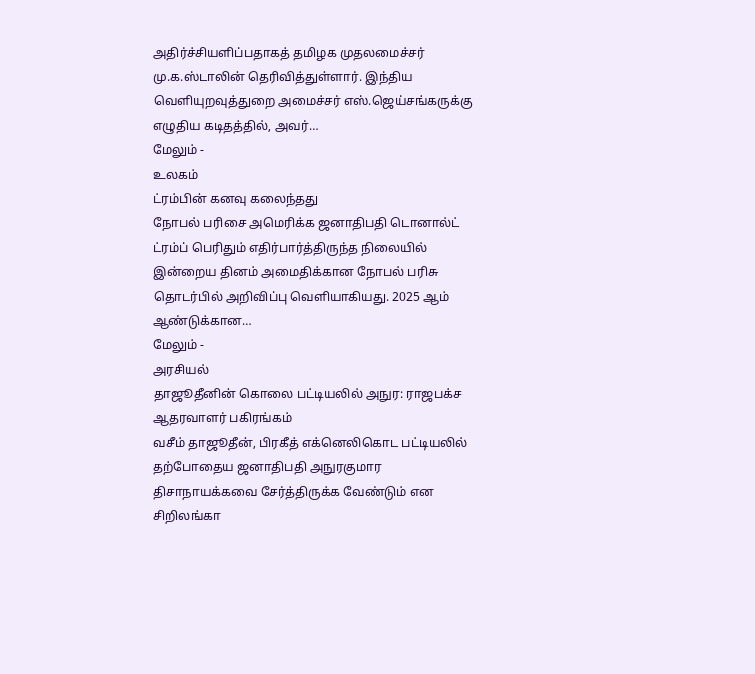அதிர்ச்சியளிப்பதாகத் தமிழக முதலமைச்சர் மு.க.ஸ்டாலின் தெரிவித்துள்ளார். இந்திய வெளியுறவுத்துறை அமைச்சர் எஸ்.ஜெய்சங்கருக்கு எழுதிய கடிதத்தில், அவர்…
மேலும் -
உலகம்
ட்ரம்பின் கனவு கலைந்தது
நோபல் பரிசை அமெரிக்க ஜனாதிபதி டொனால்ட் ட்ரம்ப் பெரிதும் எதிர்பார்த்திருந்த நிலையில் இன்றைய தினம் அமைதிக்கான நோபல் பரிசு தொடர்பில் அறிவிப்பு வெளியாகியது. 2025 ஆம் ஆண்டுக்கான…
மேலும் -
அரசியல்
தாஜூதீனின் கொலை பட்டியலில் அநுர: ராஜபக்ச ஆதரவாளர் பகிரங்கம்
வசீம் தாஜூதீன், பிரகீத் எக்னெலிகொட பட்டியலில் தற்போதைய ஜனாதிபதி அநுரகுமார திசாநாயக்கவை சேர்த்திருக்க வேண்டும் என சிறிலங்கா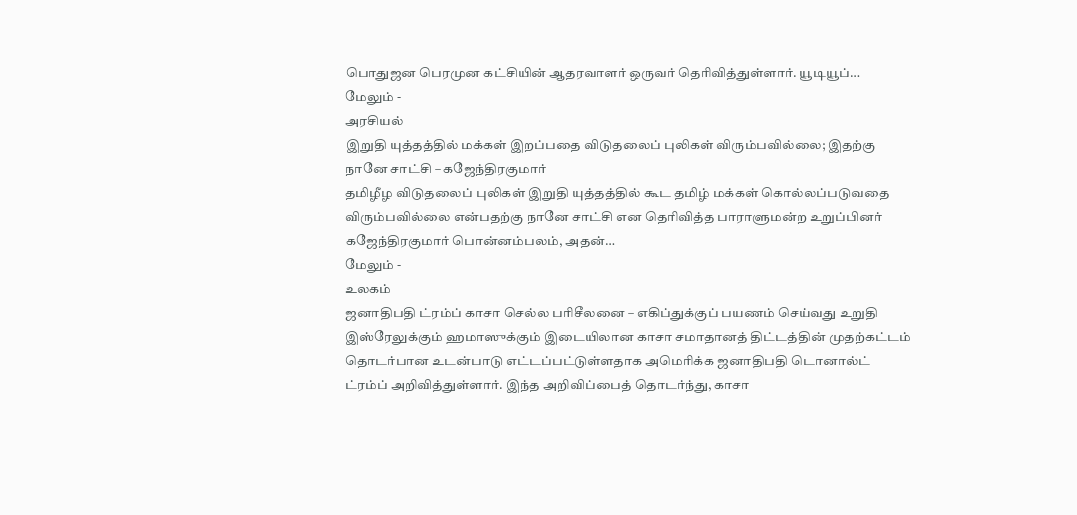பொதுஜன பெரமுன கட்சியின் ஆதரவாளர் ஒருவர் தெரிவித்துள்ளார். யூடியூப்…
மேலும் -
அரசியல்
இறுதி யுத்தத்தில் மக்கள் இறப்பதை விடுதலைப் புலிகள் விரும்பவில்லை; இதற்கு நானே சாட்சி – கஜேந்திரகுமார்
தமிழீழ விடுதலைப் புலிகள் இறுதி யுத்தத்தில் கூட தமிழ் மக்கள் கொல்லப்படுவதை விரும்பவில்லை என்பதற்கு நானே சாட்சி என தெரிவித்த பாராளுமன்ற உறுப்பினர் கஜேந்திரகுமார் பொன்னம்பலம், அதன்…
மேலும் -
உலகம்
ஜனாதிபதி ட்ரம்ப் காசா செல்ல பரிசீலனை – எகிப்துக்குப் பயணம் செய்வது உறுதி
இஸ்ரேலுக்கும் ஹமாஸுக்கும் இடையிலான காசா சமாதானத் திட்டத்தின் முதற்கட்டம் தொடர்பான உடன்பாடு எட்டப்பட்டுள்ளதாக அமெரிக்க ஜனாதிபதி டொனால்ட் ட்ரம்ப் அறிவித்துள்ளார். இந்த அறிவிப்பைத் தொடர்ந்து, காசா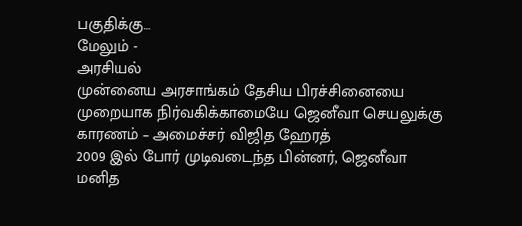பகுதிக்கு…
மேலும் -
அரசியல்
முன்னைய அரசாங்கம் தேசிய பிரச்சினையை முறையாக நிர்வகிக்காமையே ஜெனீவா செயலுக்கு காரணம் – அமைச்சர் விஜித ஹேரத்
2009 இல் போர் முடிவடைந்த பின்னர், ஜெனீவா மனித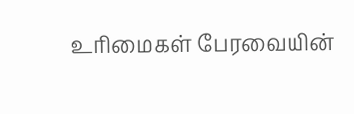உரிமைகள் பேரவையின்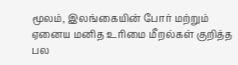மூலம், இலங்கையின் போர் மற்றும் ஏனைய மனித உரிமை மீறல்கள் குறித்த பல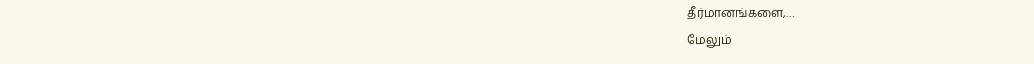தீர்மானங்களை,…
மேலும்